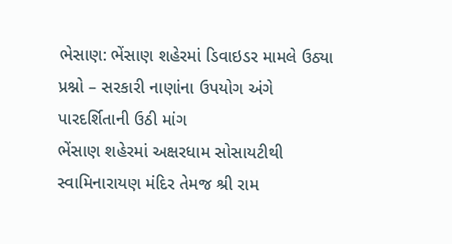ભેસાણ: ભેંસાણ શહેરમાં ડિવાઇડર મામલે ઉઠ્યા પ્રશ્નો – સરકારી નાણાંના ઉપયોગ અંગે પારદર્શિતાની ઉઠી માંગ
ભેંસાણ શહેરમાં અક્ષરધામ સોસાયટીથી સ્વામિનારાયણ મંદિર તેમજ શ્રી રામ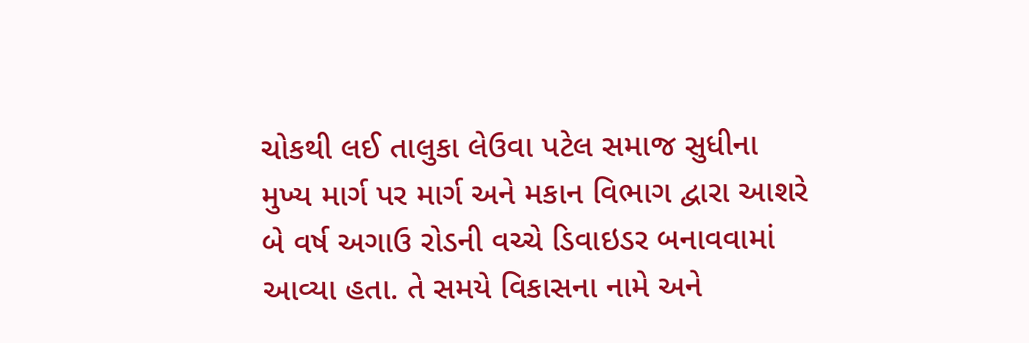ચોકથી લઈ તાલુકા લેઉવા પટેલ સમાજ સુધીના મુખ્ય માર્ગ પર માર્ગ અને મકાન વિભાગ દ્વારા આશરે બે વર્ષ અગાઉ રોડની વચ્ચે ડિવાઇડર બનાવવામાં આવ્યા હતા. તે સમયે વિકાસના નામે અને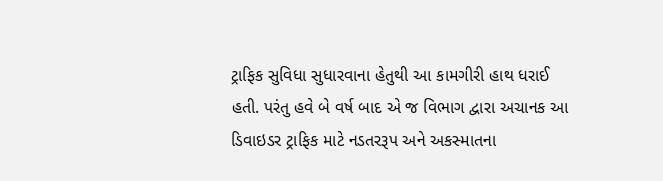ટ્રાફિક સુવિધા સુધારવાના હેતુથી આ કામગીરી હાથ ધરાઈ હતી. પરંતુ હવે બે વર્ષ બાદ એ જ વિભાગ દ્વારા અચાનક આ ડિવાઇડર ટ્રાફિક માટે નડતરરૂપ અને અકસ્માતના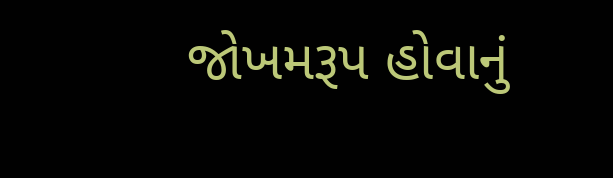જોખમરૂપ હોવાનું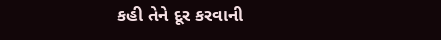કહી તેને દૂર કરવાની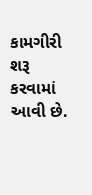કામગીરી શરૂ કરવામાં આવી છે.